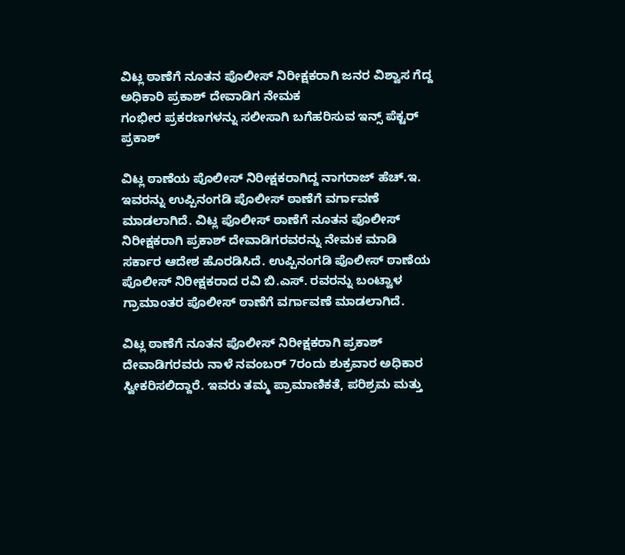ವಿಟ್ಲ ಠಾಣೆಗೆ ನೂತನ ಪೊಲೀಸ್ ನಿರೀಕ್ಷಕರಾಗಿ ಜನರ ವಿಶ್ವಾಸ ಗೆದ್ದ ಅಧಿಕಾರಿ ಪ್ರಕಾಶ್ ದೇವಾಡಿಗ ನೇಮಕ
ಗಂಭೀರ ಪ್ರಕರಣಗಳನ್ನು ಸಲೀಸಾಗಿ ಬಗೆಹರಿಸುವ ಇನ್ಸ್ ಪೆಕ್ಟರ್ ಪ್ರಕಾಶ್

ವಿಟ್ಲ ಠಾಣೆಯ ಪೊಲೀಸ್ ನಿರೀಕ್ಷಕರಾಗಿದ್ದ ನಾಗರಾಜ್ ಹೆಚ್.ಇ. ಇವರನ್ನು ಉಪ್ಪಿನಂಗಡಿ ಪೊಲೀಸ್ ಠಾಣೆಗೆ ವರ್ಗಾವಣೆ ಮಾಡಲಾಗಿದೆ. ವಿಟ್ಲ ಪೊಲೀಸ್ ಠಾಣೆಗೆ ನೂತನ ಪೊಲೀಸ್ ನಿರೀಕ್ಷಕರಾಗಿ ಪ್ರಕಾಶ್ ದೇವಾಡಿಗರವರನ್ನು ನೇಮಕ ಮಾಡಿ ಸರ್ಕಾರ ಆದೇಶ ಹೊರಡಿಸಿದೆ. ಉಪ್ಪಿನಂಗಡಿ ಪೊಲೀಸ್ ಠಾಣೆಯ ಪೊಲೀಸ್ ನಿರೀಕ್ಷಕರಾದ ರವಿ ಬಿ.ಎಸ್. ರವರನ್ನು ಬಂಟ್ವಾಳ ಗ್ರಾಮಾಂತರ ಪೊಲೀಸ್ ಠಾಣೆಗೆ ವರ್ಗಾವಣೆ ಮಾಡಲಾಗಿದೆ.

ವಿಟ್ಲ ಠಾಣೆಗೆ ನೂತನ ಪೊಲೀಸ್ ನಿರೀಕ್ಷಕರಾಗಿ ಪ್ರಕಾಶ್ ದೇವಾಡಿಗರವರು ನಾಳೆ ನವಂಬರ್ 7ರಂದು ಶುಕ್ರವಾರ ಅಧಿಕಾರ ಸ್ವೀಕರಿಸಲಿದ್ದಾರೆ. ಇವರು ತಮ್ಮ ಪ್ರಾಮಾಣಿಕತೆ, ಪರಿಶ್ರಮ ಮತ್ತು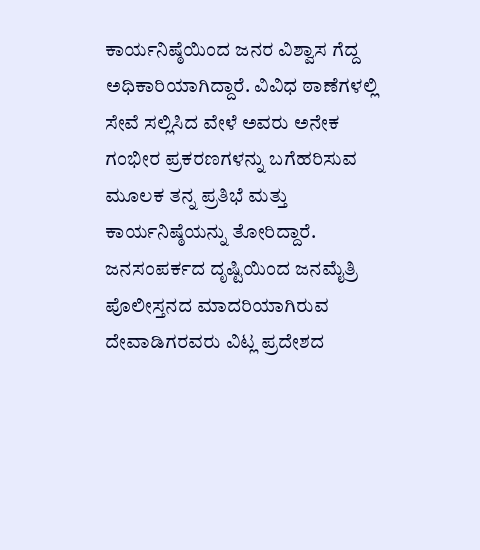ಕಾರ್ಯನಿಷ್ಠೆಯಿಂದ ಜನರ ವಿಶ್ವಾಸ ಗೆದ್ದ ಅಧಿಕಾರಿಯಾಗಿದ್ದಾರೆ. ವಿವಿಧ ಠಾಣೆಗಳಲ್ಲಿ ಸೇವೆ ಸಲ್ಲಿಸಿದ ವೇಳೆ ಅವರು ಅನೇಕ ಗಂಭೀರ ಪ್ರಕರಣಗಳನ್ನು ಬಗೆಹರಿಸುವ ಮೂಲಕ ತನ್ನ ಪ್ರತಿಭೆ ಮತ್ತು ಕಾರ್ಯನಿಷ್ಠೆಯನ್ನು ತೋರಿದ್ದಾರೆ. ಜನಸಂಪರ್ಕದ ದೃಷ್ಟಿಯಿಂದ ಜನಮೈತ್ರಿ ಪೊಲೀಸ್ತನದ ಮಾದರಿಯಾಗಿರುವ ದೇವಾಡಿಗರವರು ವಿಟ್ಲ ಪ್ರದೇಶದ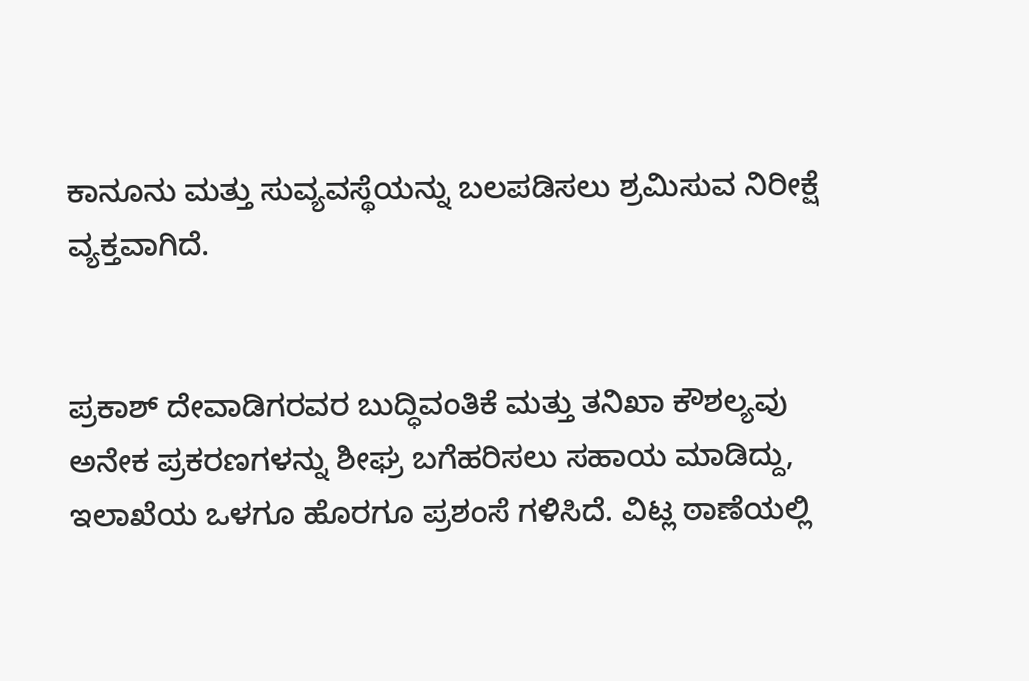ಕಾನೂನು ಮತ್ತು ಸುವ್ಯವಸ್ಥೆಯನ್ನು ಬಲಪಡಿಸಲು ಶ್ರಮಿಸುವ ನಿರೀಕ್ಷೆ ವ್ಯಕ್ತವಾಗಿದೆ.


ಪ್ರಕಾಶ್ ದೇವಾಡಿಗರವರ ಬುದ್ಧಿವಂತಿಕೆ ಮತ್ತು ತನಿಖಾ ಕೌಶಲ್ಯವು ಅನೇಕ ಪ್ರಕರಣಗಳನ್ನು ಶೀಘ್ರ ಬಗೆಹರಿಸಲು ಸಹಾಯ ಮಾಡಿದ್ದು, ಇಲಾಖೆಯ ಒಳಗೂ ಹೊರಗೂ ಪ್ರಶಂಸೆ ಗಳಿಸಿದೆ. ವಿಟ್ಲ ಠಾಣೆಯಲ್ಲಿ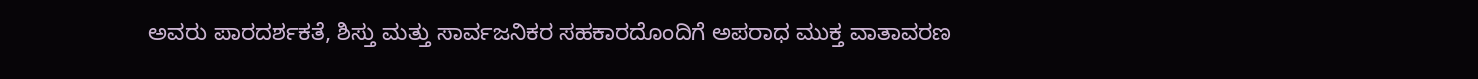ಅವರು ಪಾರದರ್ಶಕತೆ, ಶಿಸ್ತು ಮತ್ತು ಸಾರ್ವಜನಿಕರ ಸಹಕಾರದೊಂದಿಗೆ ಅಪರಾಧ ಮುಕ್ತ ವಾತಾವರಣ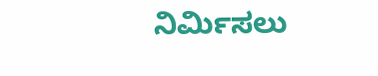ನಿರ್ಮಿಸಲು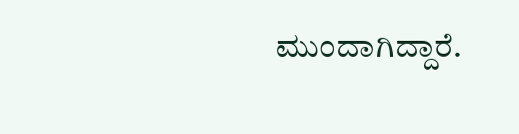ಮುಂದಾಗಿದ್ದಾರೆ.